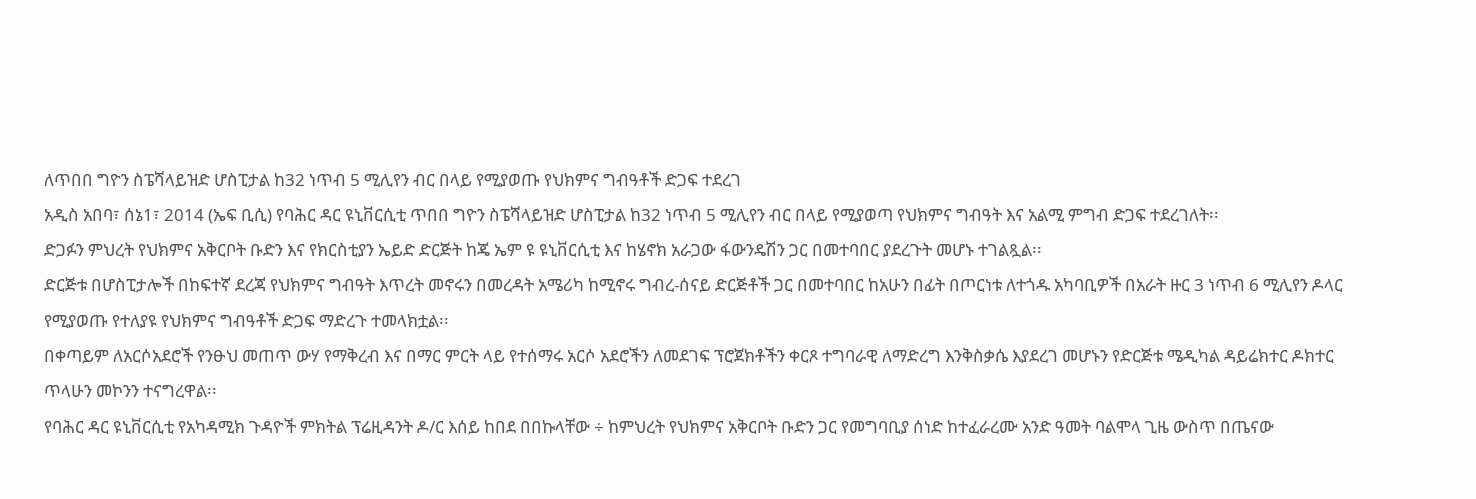ለጥበበ ግዮን ስፔሻላይዝድ ሆስፒታል ከ32 ነጥብ 5 ሚሊየን ብር በላይ የሚያወጡ የህክምና ግብዓቶች ድጋፍ ተደረገ
አዲስ አበባ፣ ሰኔ1፣ 2014 (ኤፍ ቢሲ) የባሕር ዳር ዩኒቨርሲቲ ጥበበ ግዮን ስፔሻላይዝድ ሆስፒታል ከ32 ነጥብ 5 ሚሊየን ብር በላይ የሚያወጣ የህክምና ግብዓት እና አልሚ ምግብ ድጋፍ ተደረገለት፡፡
ድጋፉን ምህረት የህክምና አቅርቦት ቡድን እና የክርስቲያን ኤይድ ድርጅት ከጄ ኤም ዩ ዩኒቨርሲቲ እና ከሄኖክ አራጋው ፋውንዴሽን ጋር በመተባበር ያደረጉት መሆኑ ተገልጿል፡፡
ድርጅቱ በሆስፒታሎች በከፍተኛ ደረጃ የህክምና ግብዓት እጥረት መኖሩን በመረዳት አሜሪካ ከሚኖሩ ግብረ-ሰናይ ድርጅቶች ጋር በመተባበር ከአሁን በፊት በጦርነቱ ለተጎዱ አካባቢዎች በአራት ዙር 3 ነጥብ 6 ሚሊየን ዶላር የሚያወጡ የተለያዩ የህክምና ግብዓቶች ድጋፍ ማድረጉ ተመላክቷል፡፡
በቀጣይም ለአርሶአደሮች የንፁህ መጠጥ ውሃ የማቅረብ እና በማር ምርት ላይ የተሰማሩ አርሶ አደሮችን ለመደገፍ ፕሮጀክቶችን ቀርጾ ተግባራዊ ለማድረግ እንቅስቃሴ እያደረገ መሆኑን የድርጅቱ ሜዲካል ዳይሬክተር ዶክተር ጥላሁን መኮንን ተናግረዋል፡፡
የባሕር ዳር ዩኒቨርሲቲ የአካዳሚክ ጉዳዮች ምክትል ፕሬዚዳንት ዶ/ር እሰይ ከበደ በበኩላቸው ÷ ከምህረት የህክምና አቅርቦት ቡድን ጋር የመግባቢያ ሰነድ ከተፈራረሙ አንድ ዓመት ባልሞላ ጊዜ ውስጥ በጤናው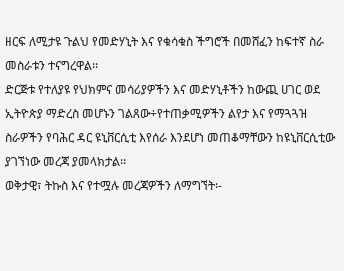ዘርፍ ለሚታዩ ጉልህ የመድሃኒት እና የቁሳቁስ ችግሮች በመሸፈን ከፍተኛ ስራ መስራቱን ተናግረዋል፡፡
ድርጅቱ የተለያዩ የህክምና መሳሪያዎችን እና መድሃኒቶችን ከውጪ ሀገር ወደ ኢትዮጵያ ማድረስ መሆኑን ገልጸው÷የተጠቃሚዎችን ልየታ እና የማጓጓዝ ስራዎችን የባሕር ዳር ዩኒቨርሲቲ እየሰራ እንደሆነ መጠቆማቸውን ከዩኒቨርሲቲው ያገኘነው መረጃ ያመላክታል፡፡
ወቅታዊ፣ ትኩስ እና የተሟሉ መረጃዎችን ለማግኘት፡-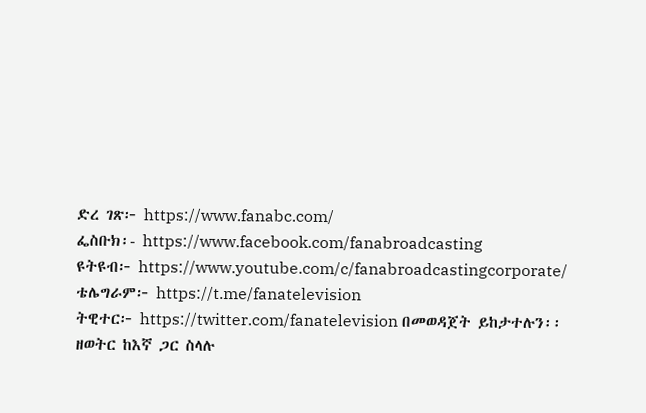ድረ ገጽ፦ https://www.fanabc.com/
ፌስቡክ፡- https://www.facebook.com/fanabroadcasting
ዩትዩብ፦ https://www.youtube.com/c/fanabroadcastingcorporate/
ቴሌግራም፦ https://t.me/fanatelevision
ትዊተር፦ https://twitter.com/fanatelevision በመወዳጀት ይከታተሉን፡፡
ዘወትር ከእኛ ጋር ስላሉ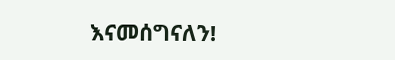እናመሰግናለን!